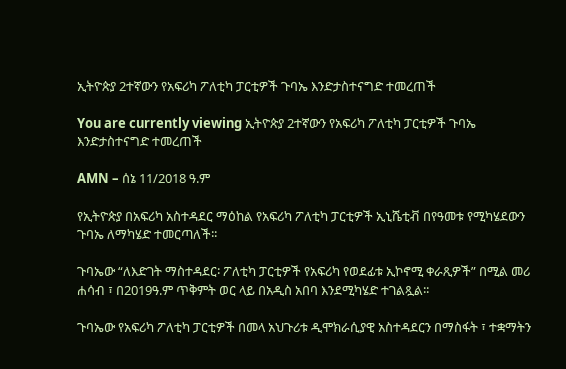ኢትዮጵያ 2ተኛውን የአፍሪካ ፖለቲካ ፓርቲዎች ጉባኤ እንድታስተናግድ ተመረጠች

You are currently viewing ኢትዮጵያ 2ተኛውን የአፍሪካ ፖለቲካ ፓርቲዎች ጉባኤ እንድታስተናግድ ተመረጠች

AMN – ሰኔ 11/2018 ዓ.ም

የኢትዮጵያ በአፍሪካ አስተዳደር ማዕከል የአፍሪካ ፖለቲካ ፓርቲዎች ኢኒሼቲቭ በየዓመቱ የሚካሄደውን ጉባኤ ለማካሄድ ተመርጣለች፡፡

ጉባኤው “ለእድገት ማስተዳደር፡ ፖለቲካ ፓርቲዎች የአፍሪካ የወደፊቱ ኢኮኖሚ ቀራጺዎች” በሚል መሪ ሐሳብ ፣ በ2019ዓ.ም ጥቅምት ወር ላይ በአዲስ አበባ እንደሚካሄድ ተገልጿል፡፡

ጉባኤው የአፍሪካ ፖለቲካ ፓርቲዎች በመላ አህጉሪቱ ዲሞክራሲያዊ አስተዳደርን በማስፋት ፣ ተቋማትን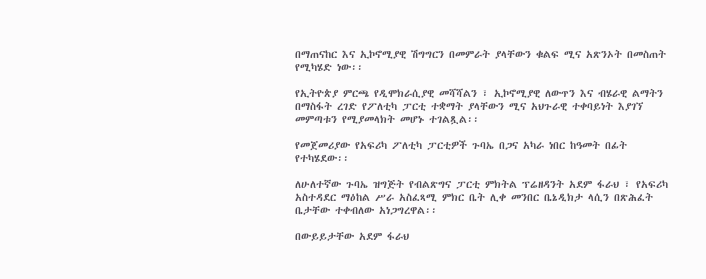በማጠናከር እና ኢኮኖሚያዊ ሽግግርን በመምራት ያላቸውን ቁልፍ ሚና አጽንኦት በመስጠት የሚካሄድ ነው፡፡

የኢትዮጵያ ምርጫ የዲሞክራሲያዊ መሻሻልን ፣ ኢኮኖሚያዊ ለውጥን እና ብሄራዊ ልማትን በማስፋት ረገድ የፖለቲካ ፓርቲ ተቋማት ያላቸውን ሚና አህጉራዊ ተቀባይነት እያገኘ መምጣቱን የሚያመላክት መሆኑ ተገልጿል፡፡

የመጀመሪያው የአፍሪካ ፖለቲካ ፓርቲዎች ጉባኤ በጋና አካራ ነበር ከዓመት በፊት የተካሄደው፡፡

ለሁለተኛው ጉባኤ ዝግጅት የብልጽግና ፓርቲ ምክትል ፕሬዘዳንት አደም ፋራህ ፣ የአፍሪካ አስተዳደር ማዕከል ሥራ አስፈጻሚ ምክር ቤት ሊቀ መንበር ቤኔዲክታ ላሲን በጽሕፈት ቤታቸው ተቀብለው አነጋግረዋል፡፡

በውይይታቸው አደም ፋራህ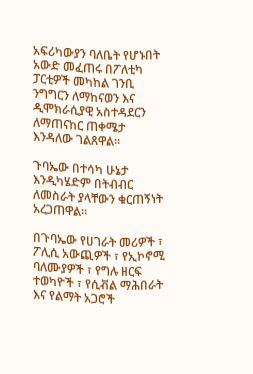አፍሪካውያን ባለቤት የሆኑበት አውድ መፈጠሩ በፖለቲካ ፓርቲዎች መካከል ገንቢ ንግግርን ለማከናወን እና ዲሞክራሲያዊ አስተዳደርን ለማጠናከር ጠቀሜታ እንዳለው ገልጸዋል፡፡

ጉባኤው በተሳካ ሁኔታ እንዲካሄድም በትብብር ለመስራት ያላቸውን ቁርጠኝነት አረጋጠዋል፡፡

በጉባኤው የሀገራት መሪዎች ፣ ፖሊሲ አውጪዎች ፣ የኢኮኖሚ ባለሙያዎች ፣ የግሉ ዘርፍ ተወካዮች ፣ የሲቭል ማሕበራት እና የልማት አጋሮች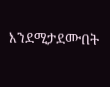እንደሚታደሙበት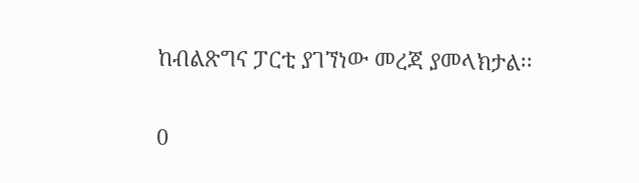ከብልጽግና ፓርቲ ያገኘነው መረጃ ያመላክታል፡፡

0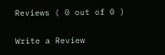Reviews ( 0 out of 0 )

Write a Review